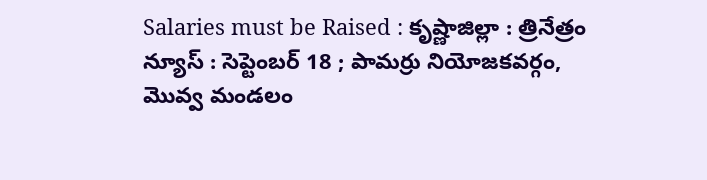Salaries must be Raised : కృష్ణాజిల్లా : త్రినేత్రం న్యూస్ : సెప్టెంబర్ 18 ; పామర్రు నియోజకవర్గం, మొవ్వ మండలం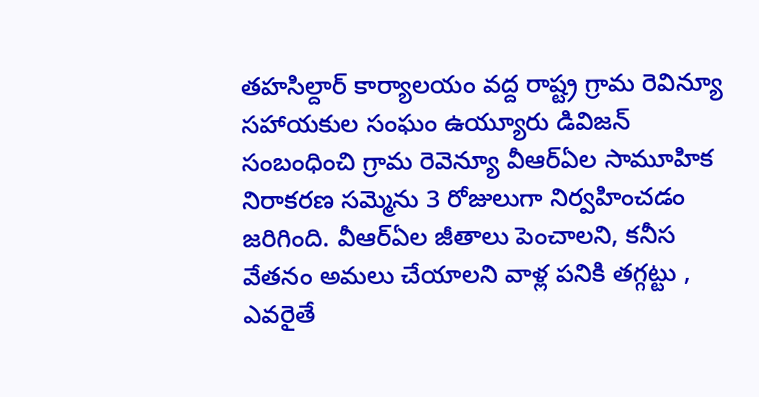తహసిల్దార్ కార్యాలయం వద్ద రాష్ట్ర గ్రామ రెవిన్యూ సహాయకుల సంఘం ఉయ్యూరు డివిజన్ సంబంధించి గ్రామ రెవెన్యూ వీఆర్ఏల సామూహిక నిరాకరణ సమ్మెను 3 రోజులుగా నిర్వహించడం జరిగింది. వీఆర్ఏల జీతాలు పెంచాలని, కనీస వేతనం అమలు చేయాలని వాళ్ల పనికి తగ్గట్టు , ఎవరైతే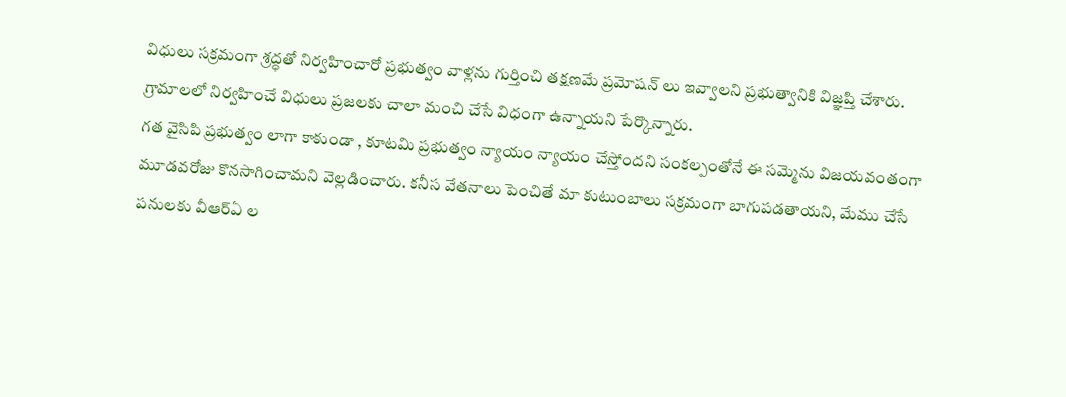విధులు సక్రమంగా శ్రద్ధతో నిర్వహించారో ప్రభుత్వం వాళ్లను గుర్తించి తక్షణమే ప్రమోషన్ లు ఇవ్వాలని ప్రభుత్వానికి విజ్ఞప్తి చేశారు. గ్రామాలలో నిర్వహించే విధులు ప్రజలకు చాలా మంచి చేసే విధంగా ఉన్నాయని పేర్కొన్నారు.
గత వైసిపి ప్రభుత్వం లాగా కాకుండా , కూటమి ప్రభుత్వం న్యాయం న్యాయం చేస్తోందని సంకల్పంతోనే ఈ సమ్మెను విజయవంతంగా మూడవరోజు కొనసాగించామని వెల్లడించారు. కనీస వేతనాలు పెంచితే మా కుటుంబాలు సక్రమంగా బాగుపడతాయని, మేము చేసే పనులకు వీఆర్ఏ ల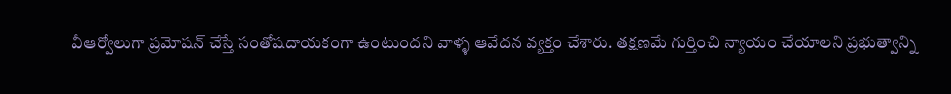వీఆర్వోలుగా ప్రమోషన్ చేస్తే సంతోషదాయకంగా ఉంటుందని వాళ్ళ ఆవేదన వ్యక్తం చేశారు. తక్షణమే గుర్తించి న్యాయం చేయాలని ప్రభుత్వాన్ని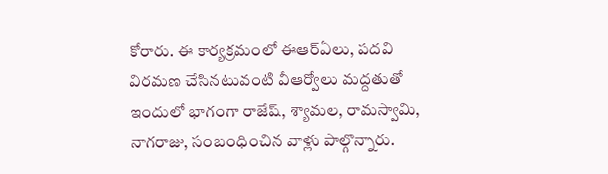కోరారు. ఈ కార్యక్రమంలో ఈఆర్ఏలు, పదవి విరమణ చేసినటువంటి వీఆర్వోలు మద్దతుతో ఇందులో భాగంగా రాజేష్, శ్యామల, రామస్వామి, నాగరాజు, సంబంధించిన వాళ్లు పాల్గొన్నారు.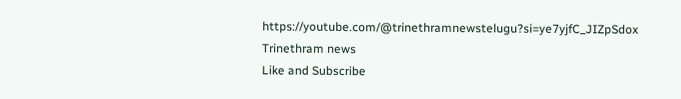https://youtube.com/@trinethramnewstelugu?si=ye7yjfC_JIZpSdox
Trinethram news
Like and Subscribe